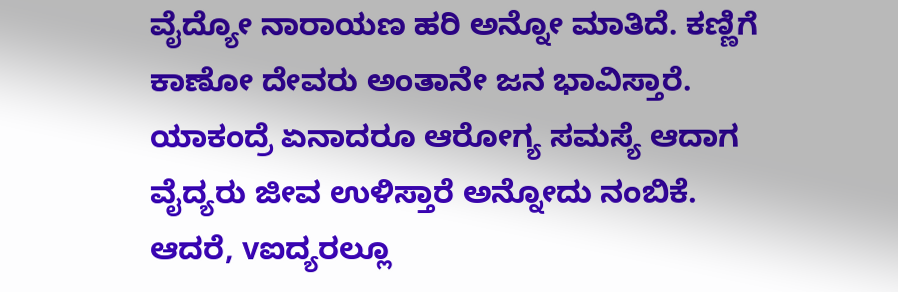ವೈದ್ಯೋ ನಾರಾಯಣ ಹರಿ ಅನ್ನೋ ಮಾತಿದೆ. ಕಣ್ಣಿಗೆ ಕಾಣೋ ದೇವರು ಅಂತಾನೇ ಜನ ಭಾವಿಸ್ತಾರೆ. ಯಾಕಂದ್ರೆ ಏನಾದರೂ ಆರೋಗ್ಯ ಸಮಸ್ಯೆ ಆದಾಗ ವೈದ್ಯರು ಜೀವ ಉಳಿಸ್ತಾರೆ ಅನ್ನೋದು ನಂಬಿಕೆ. ಆದರೆ, vಐದ್ಯರಲ್ಲೂ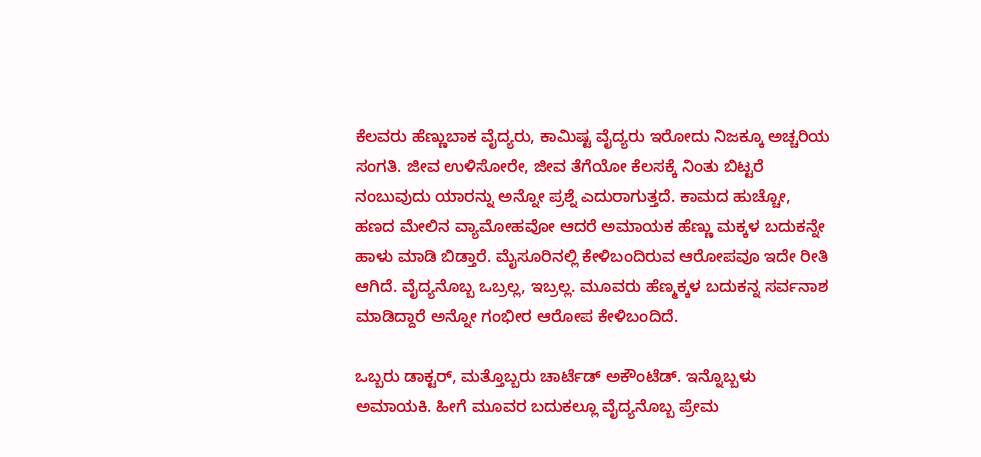ಕೆಲವರು ಹೆಣ್ಣುಬಾಕ ವೈದ್ಯರು, ಕಾಮಿಷ್ಟ ವೈದ್ಯರು ಇರೋದು ನಿಜಕ್ಕೂ ಅಚ್ಚರಿಯ ಸಂಗತಿ. ಜೀವ ಉಳಿಸೋರೇ, ಜೀವ ತೆಗೆಯೋ ಕೆಲಸಕ್ಕೆ ನಿಂತು ಬಿಟ್ಟರೆ ನಂಬುವುದು ಯಾರನ್ನು ಅನ್ನೋ ಪ್ರಶ್ನೆ ಎದುರಾಗುತ್ತದೆ. ಕಾಮದ ಹುಚ್ಚೋ, ಹಣದ ಮೇಲಿನ ವ್ಯಾಮೋಹವೋ ಆದರೆ ಅಮಾಯಕ ಹೆಣ್ಣು ಮಕ್ಕಳ ಬದುಕನ್ನೇ ಹಾಳು ಮಾಡಿ ಬಿಡ್ತಾರೆ. ಮೈಸೂರಿನಲ್ಲಿ ಕೇಳಿಬಂದಿರುವ ಆರೋಪವೂ ಇದೇ ರೀತಿ ಆಗಿದೆ. ವೈದ್ಯನೊಬ್ಬ ಒಬ್ರಲ್ಲ, ಇಬ್ರಲ್ಲ. ಮೂವರು ಹೆಣ್ಮಕ್ಕಳ ಬದುಕನ್ನ ಸರ್ವನಾಶ ಮಾಡಿದ್ದಾರೆ ಅನ್ನೋ ಗಂಭೀರ ಆರೋಪ ಕೇಳಿಬಂದಿದೆ.

ಒಬ್ಬರು ಡಾಕ್ಟರ್, ಮತ್ತೊಬ್ಬರು ಚಾರ್ಟೆಡ್ ಅಕೌಂಟೆಡ್. ಇನ್ನೊಬ್ಬಳು ಅಮಾಯಕಿ. ಹೀಗೆ ಮೂವರ ಬದುಕಲ್ಲೂ ವೈದ್ಯನೊಬ್ಬ ಪ್ರೇಮ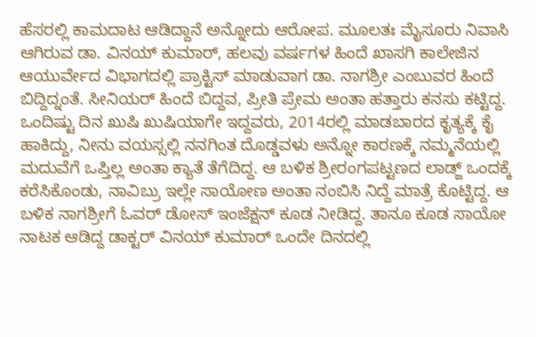ಹೆಸರಲ್ಲಿ ಕಾಮದಾಟ ಆಡಿದ್ದಾನೆ ಅನ್ನೋದು ಆರೋಪ. ಮೂಲತಃ ಮೈಸೂರು ನಿವಾಸಿ ಆಗಿರುವ ಡಾ. ವಿನಯ್ ಕುಮಾರ್, ಹಲವು ವರ್ಷಗಳ ಹಿಂದೆ ಖಾಸಗಿ ಕಾಲೇಜಿನ ಆಯುರ್ವೇದ ವಿಭಾಗದಲ್ಲಿ ಪ್ರಾಕ್ಟಿಸ್ ಮಾಡುವಾಗ ಡಾ. ನಾಗಶ್ರೀ ಎಂಬುವರ ಹಿಂದೆ ಬಿದ್ದಿದ್ನಂತೆ. ಸೀನಿಯರ್ ಹಿಂದೆ ಬಿದ್ದವ, ಪ್ರೀತಿ ಪ್ರೇಮ ಅಂತಾ ಹತ್ತಾರು ಕನಸು ಕಟ್ಟಿದ್ದ. ಒಂದಿಷ್ಟು ದಿನ ಖುಷಿ ಖುಷಿಯಾಗೇ ಇದ್ದವರು, 2014ರಲ್ಲಿ ಮಾಡಬಾರದ ಕೃತ್ಯಕ್ಕೆ ಕೈ ಹಾಕಿದ್ದು, ನೀನು ವಯಸ್ಸಲ್ಲಿ ನನಗಿಂತ ದೊಡ್ಡವಳು ಅನ್ನೋ ಕಾರಣಕ್ಕೆ ನಮ್ಮನೆಯಲ್ಲಿ ಮದುವೆಗೆ ಒಪ್ತಿಲ್ಲ ಅಂತಾ ಕ್ಯಾತೆ ತೆಗೆದಿದ್ದ. ಆ ಬಳಿಕ ಶ್ರೀರಂಗಪಟ್ಟಣದ ಲಾಡ್ಜ್ ಒಂದಕ್ಕೆ ಕರೆಸಿಕೊಂಡು, ನಾವಿಬ್ರು ಇಲ್ಲೇ ಸಾಯೋಣ ಅಂತಾ ನಂಬಿಸಿ ನಿದ್ದೆ ಮಾತ್ರೆ ಕೊಟ್ಟಿದ್ದ. ಆ ಬಳಿಕ ನಾಗಶ್ರೀಗೆ ಓವರ್ ಡೋಸ್ ಇಂಜೆಕ್ಷನ್ ಕೂಡ ನೀಡಿದ್ದ. ತಾನೂ ಕೂಡ ಸಾಯೋ ನಾಟಕ ಆಡಿದ್ದ ಡಾಕ್ಟರ್ ವಿನಯ್ ಕುಮಾರ್ ಒಂದೇ ದಿನದಲ್ಲಿ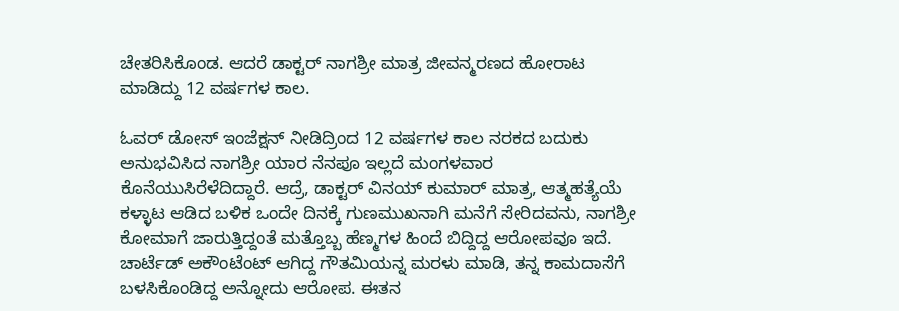ಚೇತರಿಸಿಕೊಂಡ. ಆದರೆ ಡಾಕ್ಟರ್ ನಾಗಶ್ರೀ ಮಾತ್ರ ಜೀವನ್ಮರಣದ ಹೋರಾಟ ಮಾಡಿದ್ದು 12 ವರ್ಷಗಳ ಕಾಲ.

ಓವರ್ ಡೋಸ್ ಇಂಜೆಕ್ಷನ್ ನೀಡಿದ್ರಿಂದ 12 ವರ್ಷಗಳ ಕಾಲ ನರಕದ ಬದುಕು ಅನುಭವಿಸಿದ ನಾಗಶ್ರೀ ಯಾರ ನೆನಪೂ ಇಲ್ಲದೆ ಮಂಗಳವಾರ ಕೊನೆಯುಸಿರೆಳೆದಿದ್ದಾರೆ. ಆದ್ರೆ, ಡಾಕ್ಟರ್ ವಿನಯ್ ಕುಮಾರ್ ಮಾತ್ರ, ಆತ್ಮಹತ್ಯೆಯೆ ಕಳ್ಳಾಟ ಆಡಿದ ಬಳಿಕ ಒಂದೇ ದಿನಕ್ಕೆ ಗುಣಮುಖನಾಗಿ ಮನೆಗೆ ಸೇರಿದವನು, ನಾಗಶ್ರೀ ಕೋಮಾಗೆ ಜಾರುತ್ತಿದ್ದಂತೆ ಮತ್ತೊಬ್ಬ ಹೆಣ್ಮಗಳ ಹಿಂದೆ ಬಿದ್ದಿದ್ದ ಆರೋಪವೂ ಇದೆ. ಚಾರ್ಟೆಡ್ ಅಕೌಂಟೆಂಟ್ ಆಗಿದ್ದ ಗೌತಮಿಯನ್ನ ಮರಳು ಮಾಡಿ, ತನ್ನ ಕಾಮದಾಸೆಗೆ ಬಳಸಿಕೊಂಡಿದ್ದ ಅನ್ನೋದು ಆರೋಪ. ಈತನ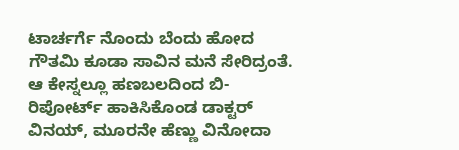ಟಾರ್ಚರ್ಗೆ ನೊಂದು ಬೆಂದು ಹೋದ ಗೌತಮಿ ಕೂಡಾ ಸಾವಿನ ಮನೆ ಸೇರಿದ್ರಂತೆ. ಆ ಕೇಸ್ನಲ್ಲೂ ಹಣಬಲದಿಂದ ಬಿ-ರಿಪೋರ್ಟ್ ಹಾಕಿಸಿಕೊಂಡ ಡಾಕ್ಟರ್ ವಿನಯ್, ಮೂರನೇ ಹೆಣ್ಣು ವಿನೋದಾ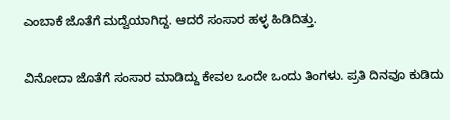ಎಂಬಾಕೆ ಜೊತೆಗೆ ಮದ್ವೆಯಾಗಿದ್ದ. ಆದರೆ ಸಂಸಾರ ಹಳ್ಳ ಹಿಡಿದಿತ್ತು.

ವಿನೋದಾ ಜೊತೆಗೆ ಸಂಸಾರ ಮಾಡಿದ್ದು ಕೇವಲ ಒಂದೇ ಒಂದು ತಿಂಗಳು. ಪ್ರತಿ ದಿನವೂ ಕುಡಿದು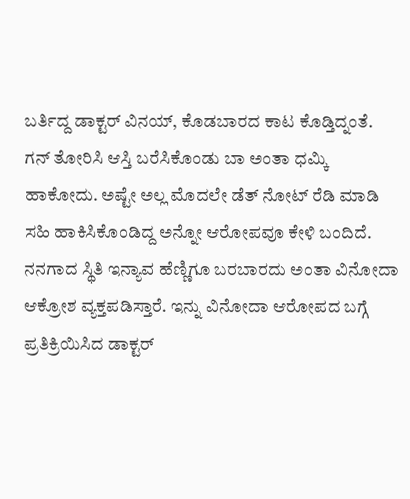ಬರ್ತಿದ್ದ ಡಾಕ್ಟರ್ ವಿನಯ್, ಕೊಡಬಾರದ ಕಾಟ ಕೊಡ್ತಿದ್ನಂತೆ. ಗನ್ ತೋರಿಸಿ ಆಸ್ತಿ ಬರೆಸಿಕೊಂಡು ಬಾ ಅಂತಾ ಧಮ್ಕಿ ಹಾಕೋದು. ಅಷ್ಟೇ ಅಲ್ಲ ಮೊದಲೇ ಡೆತ್ ನೋಟ್ ರೆಡಿ ಮಾಡಿ ಸಹಿ ಹಾಕಿಸಿಕೊಂಡಿದ್ದ ಅನ್ನೋ ಆರೋಪವೂ ಕೇಳಿ ಬಂದಿದೆ. ನನಗಾದ ಸ್ಥಿತಿ ಇನ್ಯಾವ ಹೆಣ್ಣಿಗೂ ಬರಬಾರದು ಅಂತಾ ವಿನೋದಾ ಆಕ್ರೋಶ ವ್ಯಕ್ತಪಡಿಸ್ತಾರೆ. ಇನ್ನು ವಿನೋದಾ ಆರೋಪದ ಬಗ್ಗೆ ಪ್ರತಿಕ್ರಿಯಿಸಿದ ಡಾಕ್ಟರ್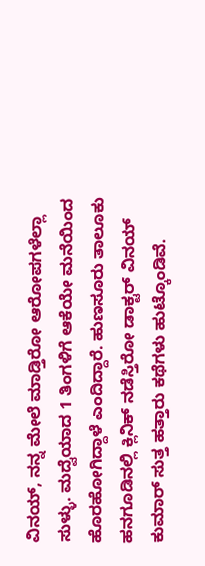ವಿನಯ್, ನನ್ನ ಮೇಲೆ ಮಾಡ್ತಿರೋ ಆರೋಪಗಳೆಲ್ಲಾ ಸುಳ್ಳು. ಮದ್ವೆಯಾದ 1 ತಿಂಗಳಿಗೆ ಆಕೆಯೇ ಮನೆಯಿಂದ ಹೊರಹೋಗಿದ್ದಾಳೆ ಎಂದಿದ್ದಾರೆ. ಹುಣಸೂರು ತಾಲೂಕು ಹನಗೂಡಿನಲ್ಲಿ ಕ್ಲಿನಿಕ್ ನಡೆಸ್ತಿರೋ ಡಾಕ್ಟರ್ ವಿನಯ್ ಕುಮಾರ್ ಸುತ್ತ ಹತ್ತಾರು ಕಥೆಗಳು ಹುಟ್ಕೊಂಡಿವೆ.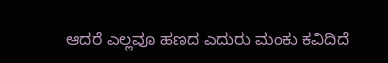ಆದರೆ ಎಲ್ಲವೂ ಹಣದ ಎದುರು ಮಂಕು ಕವಿದಿದೆ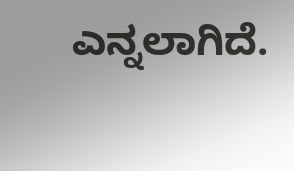ಎನ್ನಲಾಗಿದೆ.